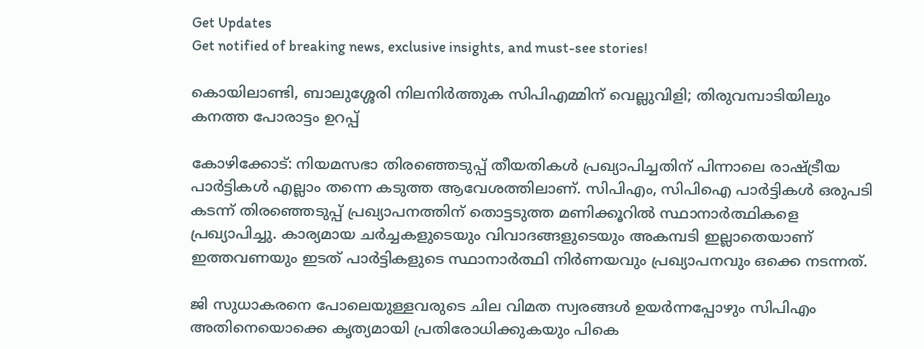Get Updates
Get notified of breaking news, exclusive insights, and must-see stories!

കൊയിലാണ്ടി, ബാലുശ്ശേരി നിലനിർത്തുക സിപിഎമ്മിന് വെല്ലുവിളി; തിരുവമ്പാടിയിലും കനത്ത പോരാട്ടം ഉറപ്പ്

കോഴിക്കോട്: നിയമസഭാ തിരഞ്ഞെടുപ്പ് തീയതികൾ പ്രഖ്യാപിച്ചതിന് പിന്നാലെ രാഷ്ട്രീയ പാർട്ടികൾ എല്ലാം തന്നെ കടുത്ത ആവേശത്തിലാണ്. സിപിഎം, സിപിഐ പാർട്ടികൾ ഒരുപടി കടന്ന് തിരഞ്ഞെടുപ്പ് പ്രഖ്യാപനത്തിന് തൊട്ടടുത്ത മണിക്കൂറിൽ സ്ഥാനാർത്ഥികളെ പ്രഖ്യാപിച്ചു. കാര്യമായ ചർച്ചകളുടെയും വിവാദങ്ങളുടെയും അകമ്പടി ഇല്ലാതെയാണ് ഇത്തവണയും ഇടത് പാർട്ടികളുടെ സ്ഥാനാർത്ഥി നിർണയവും പ്രഖ്യാപനവും ഒക്കെ നടന്നത്.

ജി സുധാകരനെ പോലെയുള്ളവരുടെ ചില വിമത സ്വരങ്ങൾ ഉയർന്നപ്പോഴും സിപിഎം അതിനെയൊക്കെ കൃത്യമായി പ്രതിരോധിക്കുകയും പികെ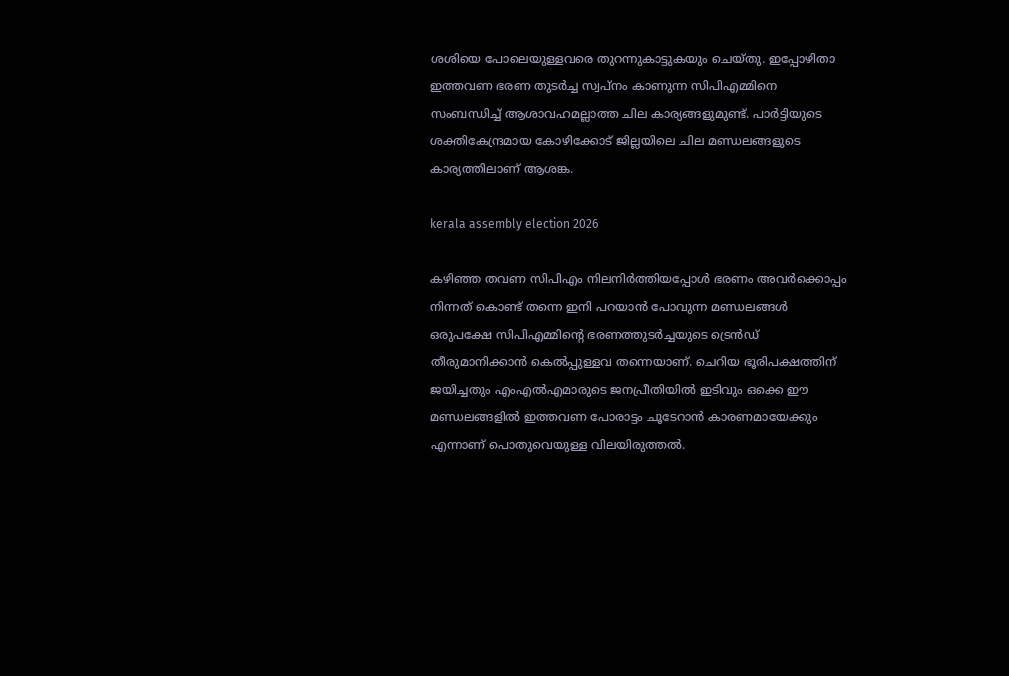ശശിയെ പോലെയുള്ളവരെ തുറന്നുകാട്ടുകയും ചെയ്‌തു. ഇപ്പോഴിതാ ഇത്തവണ ഭരണ തുടർച്ച സ്വപ്‌നം കാണുന്ന സിപിഎമ്മിനെ സംബന്ധിച്ച് ആശാവഹമല്ലാത്ത ചില കാര്യങ്ങളുമുണ്ട്. പാർട്ടിയുടെ ശക്തികേന്ദ്രമായ കോഴിക്കോട് ജില്ലയിലെ ചില മണ്ഡലങ്ങളുടെ കാര്യത്തിലാണ് ആശങ്ക.

kerala assembly election 2026

കഴിഞ്ഞ തവണ സിപിഎം നിലനിർത്തിയപ്പോൾ ഭരണം അവർക്കൊപ്പം നിന്നത് കൊണ്ട് തന്നെ ഇനി പറയാൻ പോവുന്ന മണ്ഡലങ്ങൾ ഒരുപക്ഷേ സിപിഎമ്മിന്റെ ഭരണത്തുടർച്ചയുടെ ട്രെൻഡ് തീരുമാനിക്കാൻ കെൽപ്പുള്ളവ തന്നെയാണ്. ചെറിയ ഭൂരിപക്ഷത്തിന് ജയിച്ചതും എംഎൽഎമാരുടെ ജനപ്രീതിയിൽ ഇടിവും ഒക്കെ ഈ മണ്ഡലങ്ങളിൽ ഇത്തവണ പോരാട്ടം ചൂടേറാൻ കാരണമായേക്കും എന്നാണ് പൊതുവെയുള്ള വിലയിരുത്തൽ.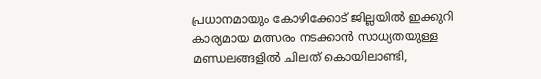പ്രധാനമായും കോഴിക്കോട് ജില്ലയിൽ ഇക്കുറി കാര്യമായ മത്സരം നടക്കാൻ സാധ്യതയുള്ള മണ്ഡലങ്ങളിൽ ചിലത് കൊയിലാണ്ടി,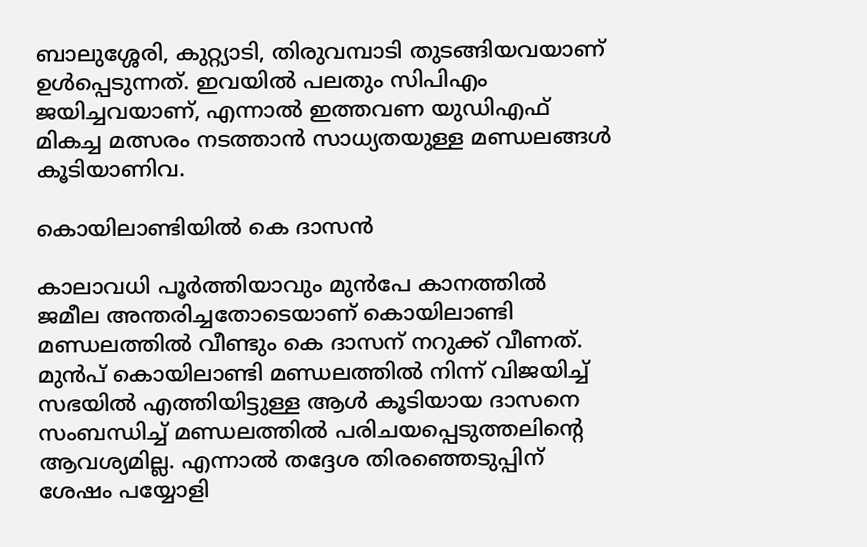ബാലുശ്ശേരി, കുറ്റ്യാടി, തിരുവമ്പാടി തുടങ്ങിയവയാണ് ഉൾപ്പെടുന്നത്. ഇവയിൽ പലതും സിപിഎം ജയിച്ചവയാണ്, എന്നാൽ ഇത്തവണ യുഡിഎഫ് മികച്ച മത്സരം നടത്താൻ സാധ്യതയുള്ള മണ്ഡലങ്ങൾ കൂടിയാണിവ.

കൊയിലാണ്ടിയിൽ കെ ദാസൻ

കാലാവധി പൂർത്തിയാവും മുൻപേ കാനത്തിൽ ജമീല അന്തരിച്ചതോടെയാണ് കൊയിലാണ്ടി മണ്ഡലത്തിൽ വീണ്ടും കെ ദാസന് നറുക്ക് വീണത്. മുൻപ് കൊയിലാണ്ടി മണ്ഡലത്തിൽ നിന്ന് വിജയിച്ച് സഭയിൽ എത്തിയിട്ടുള്ള ആൾ കൂടിയായ ദാസനെ സംബന്ധിച്ച് മണ്ഡലത്തിൽ പരിചയപ്പെടുത്തലിന്റെ ആവശ്യമില്ല. എന്നാൽ തദ്ദേശ തിരഞ്ഞെടുപ്പിന് ശേഷം പയ്യോളി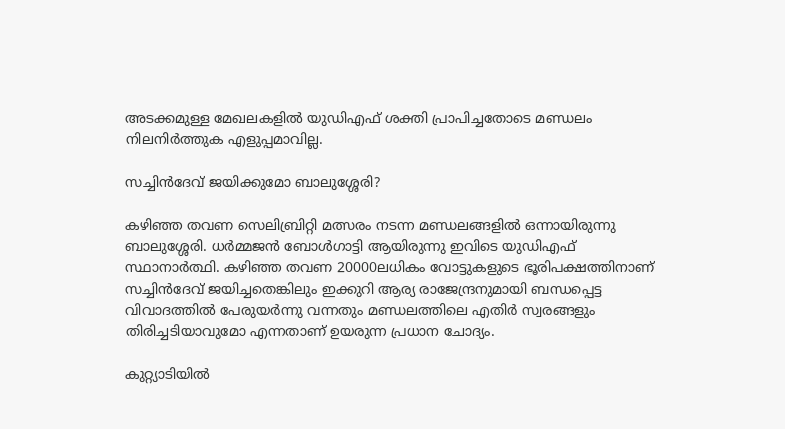അടക്കമുള്ള മേഖലകളിൽ യുഡിഎഫ് ശക്തി പ്രാപിച്ചതോടെ മണ്ഡലം നിലനിർത്തുക എളുപ്പമാവില്ല.

സച്ചിൻദേവ് ജയിക്കുമോ ബാലുശ്ശേരി?

കഴിഞ്ഞ തവണ സെലിബ്രിറ്റി മത്സരം നടന്ന മണ്ഡലങ്ങളിൽ ഒന്നായിരുന്നു ബാലുശ്ശേരി. ധർമ്മജൻ ബോൾഗാട്ടി ആയിരുന്നു ഇവിടെ യുഡിഎഫ് സ്ഥാനാർത്ഥി. കഴിഞ്ഞ തവണ 20000ലധികം വോട്ടുകളുടെ ഭൂരിപക്ഷത്തിനാണ് സച്ചിൻദേവ് ജയിച്ചതെങ്കിലും ഇക്കുറി ആര്യ രാജേന്ദ്രനുമായി ബന്ധപ്പെട്ട വിവാദത്തിൽ പേരുയർന്നു വന്നതും മണ്ഡലത്തിലെ എതിർ സ്വരങ്ങളും തിരിച്ചടിയാവുമോ എന്നതാണ് ഉയരുന്ന പ്രധാന ചോദ്യം.

കുറ്റ്യാടിയിൽ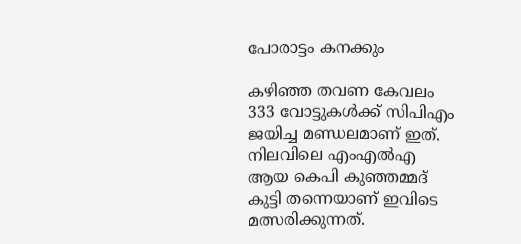പോരാട്ടം കനക്കും

കഴിഞ്ഞ തവണ കേവലം 333 വോട്ടുകൾക്ക് സിപിഎം ജയിച്ച മണ്ഡലമാണ് ഇത്. നിലവിലെ എംഎൽഎ ആയ കെപി കുഞ്ഞമ്മദ് കുട്ടി തന്നെയാണ് ഇവിടെ മത്സരിക്കുന്നത്.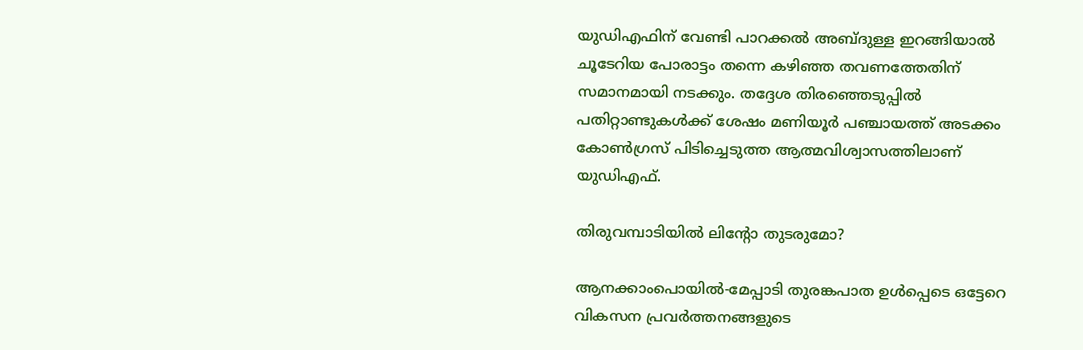യുഡിഎഫിന് വേണ്ടി പാറക്കൽ അബ്‌ദുള്ള ഇറങ്ങിയാൽ ചൂടേറിയ പോരാട്ടം തന്നെ കഴിഞ്ഞ തവണത്തേതിന് സമാനമായി നടക്കും. തദ്ദേശ തിരഞ്ഞെടുപ്പിൽ പതിറ്റാണ്ടുകൾക്ക് ശേഷം മണിയൂർ പഞ്ചായത്ത് അടക്കം കോൺഗ്രസ് പിടിച്ചെടുത്ത ആത്മവിശ്വാസത്തിലാണ് യുഡിഎഫ്.

തിരുവമ്പാടിയിൽ ലിന്റോ തുടരുമോ?

ആനക്കാംപൊയിൽ-മേപ്പാടി തുരങ്കപാത ഉൾപ്പെടെ ഒട്ടേറെ വികസന പ്രവർത്തനങ്ങളുടെ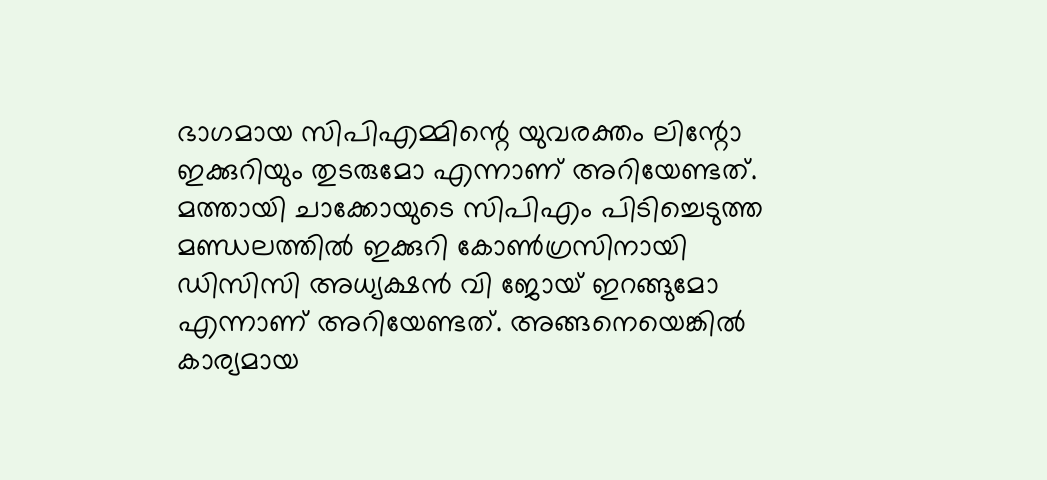ഭാഗമായ സിപിഎമ്മിന്റെ യുവരക്തം ലിന്റോ ഇക്കുറിയും തുടരുമോ എന്നാണ് അറിയേണ്ടത്. മത്തായി ചാക്കോയുടെ സിപിഎം പിടിച്ചെടുത്ത മണ്ഡലത്തിൽ ഇക്കുറി കോൺഗ്രസിനായി ഡിസിസി അധ്യക്ഷൻ വി ജോയ് ഇറങ്ങുമോ എന്നാണ് അറിയേണ്ടത്. അങ്ങനെയെങ്കിൽ കാര്യമായ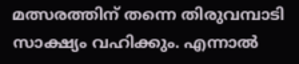മത്സരത്തിന് തന്നെ തിരുവമ്പാടി സാക്ഷ്യം വഹിക്കും. എന്നാൽ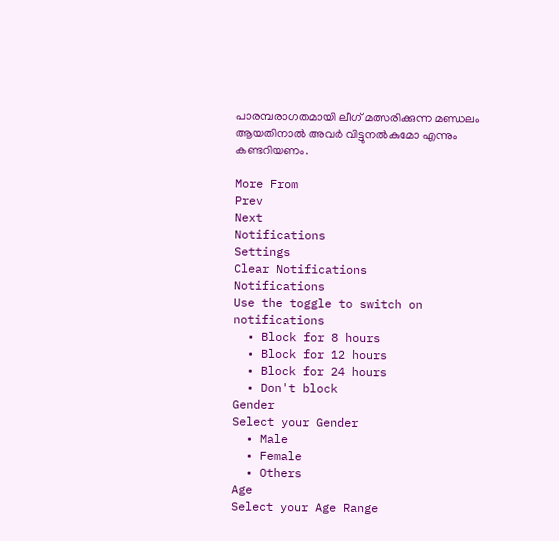പാരമ്പരാഗതമായി ലീഗ് മത്സരിക്കുന്ന മണ്ഡലം ആയതിനാൽ അവർ വിട്ടുനൽകുമോ എന്നും കണ്ടറിയണം.

More From
Prev
Next
Notifications
Settings
Clear Notifications
Notifications
Use the toggle to switch on notifications
  • Block for 8 hours
  • Block for 12 hours
  • Block for 24 hours
  • Don't block
Gender
Select your Gender
  • Male
  • Female
  • Others
Age
Select your Age Range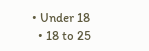• Under 18
  • 18 to 25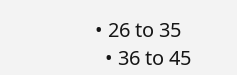• 26 to 35
  • 36 to 45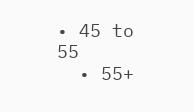• 45 to 55
  • 55+